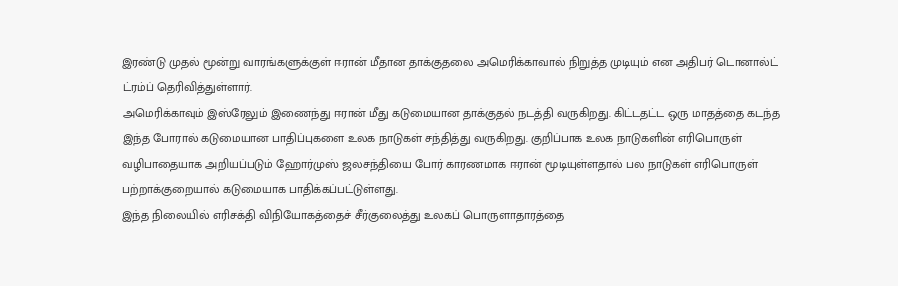இரண்டு முதல் மூன்று வாரங்களுக்குள் ஈரான் மீதான தாக்குதலை அமெரிக்காவால் நிறுத்த முடியும் என அதிபர் டொனால்ட் ட்ரம்ப் தெரிவித்துள்ளார்.
அமெரிக்காவும் இஸ்ரேலும் இணைந்து ஈரான் மீது கடுமையான தாக்குதல் நடத்தி வருகிறது. கிட்டதட்ட ஒரு மாதத்தை கடந்த இந்த போரால் கடுமையான பாதிப்புகளை உலக நாடுகள் சந்தித்து வருகிறது. குறிப்பாக உலக நாடுகளின் எரிபொருள் வழிபாதையாக அறியப்படும் ஹோர்முஸ் ஜலசந்தியை போர் காரணமாக ஈரான் மூடியுள்ளதால் பல நாடுகள் எரிபொருள் பற்றாக்குறையால் கடுமையாக பாதிக்கப்பட்டுள்ளது.
இந்த நிலையில் எரிசக்தி விநியோகத்தைச் சீர்குலைத்து உலகப் பொருளாதாரத்தை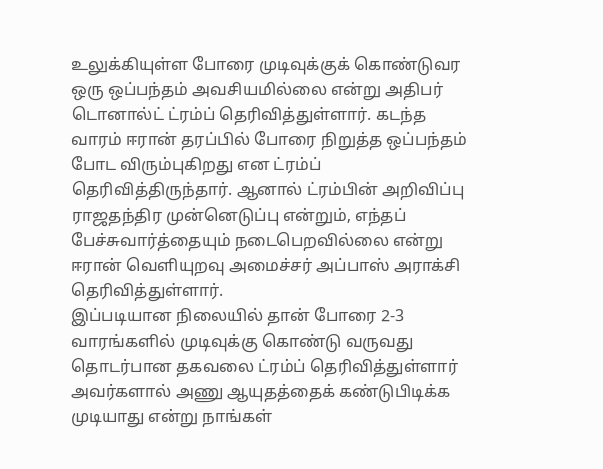உலுக்கியுள்ள போரை முடிவுக்குக் கொண்டுவர ஒரு ஒப்பந்தம் அவசியமில்லை என்று அதிபர் டொனால்ட் ட்ரம்ப் தெரிவித்துள்ளார். கடந்த வாரம் ஈரான் தரப்பில் போரை நிறுத்த ஒப்பந்தம் போட விரும்புகிறது என ட்ரம்ப் தெரிவித்திருந்தார். ஆனால் ட்ரம்பின் அறிவிப்பு ராஜதந்திர முன்னெடுப்பு என்றும், எந்தப் பேச்சுவார்த்தையும் நடைபெறவில்லை என்று ஈரான் வெளியுறவு அமைச்சர் அப்பாஸ் அராக்சி தெரிவித்துள்ளார்.
இப்படியான நிலையில் தான் போரை 2-3 வாரங்களில் முடிவுக்கு கொண்டு வருவது தொடர்பான தகவலை ட்ரம்ப் தெரிவித்துள்ளார் அவர்களால் அணு ஆயுதத்தைக் கண்டுபிடிக்க முடியாது என்று நாங்கள்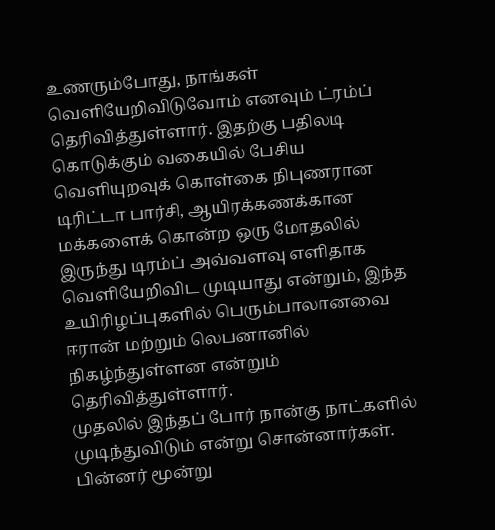உணரும்போது, நாங்கள் வெளியேறிவிடுவோம் எனவும் ட்ரம்ப் தெரிவித்துள்ளார். இதற்கு பதிலடி கொடுக்கும் வகையில் பேசிய வெளியுறவுக் கொள்கை நிபுணரான டிரிட்டா பார்சி, ஆயிரக்கணக்கான மக்களைக் கொன்ற ஒரு மோதலில் இருந்து டிரம்ப் அவ்வளவு எளிதாக வெளியேறிவிட முடியாது என்றும், இந்த உயிரிழப்புகளில் பெரும்பாலானவை ஈரான் மற்றும் லெபனானில் நிகழ்ந்துள்ளன என்றும் தெரிவித்துள்ளார்.
முதலில் இந்தப் போர் நான்கு நாட்களில் முடிந்துவிடும் என்று சொன்னார்கள். பின்னர் மூன்று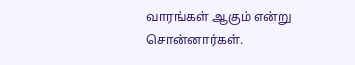வாரங்கள் ஆகும் என்று சொன்னார்கள்.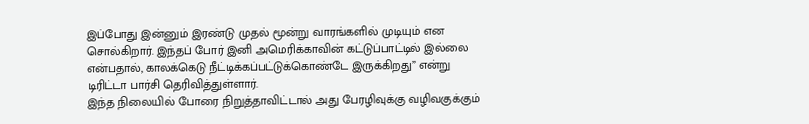இப்போது இன்னும் இரண்டு முதல் மூன்று வாரங்களில் முடியும் என சொல்கிறார். இந்தப் போர் இனி அமெரிக்காவின் கட்டுப்பாட்டில் இல்லை என்பதால், காலக்கெடு நீட்டிக்கப்பட்டுக்கொண்டே இருக்கிறது” என்று டிரிட்டா பார்சி தெரிவித்துள்ளார்.
இந்த நிலையில் போரை நிறுத்தாவிட்டால் அது பேரழிவுக்கு வழிவகுக்கும்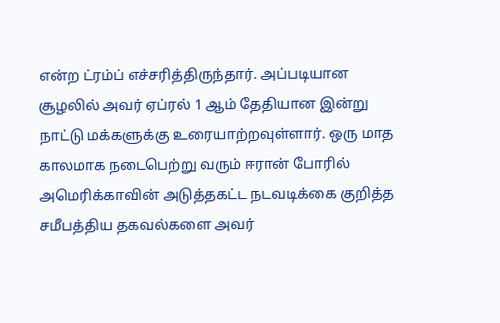என்ற ட்ரம்ப் எச்சரித்திருந்தார். அப்படியான சூழலில் அவர் ஏப்ரல் 1 ஆம் தேதியான இன்று நாட்டு மக்களுக்கு உரையாற்றவுள்ளார். ஒரு மாத காலமாக நடைபெற்று வரும் ஈரான் போரில் அமெரிக்காவின் அடுத்தகட்ட நடவடிக்கை குறித்த சமீபத்திய தகவல்களை அவர்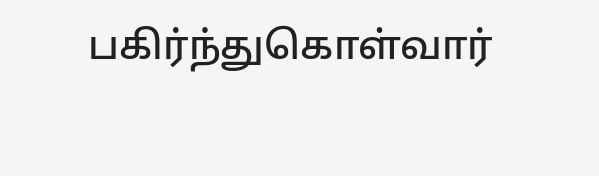பகிர்ந்துகொள்வார்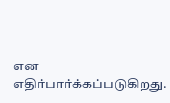என எதிர்பார்க்கப்படுகிறது.